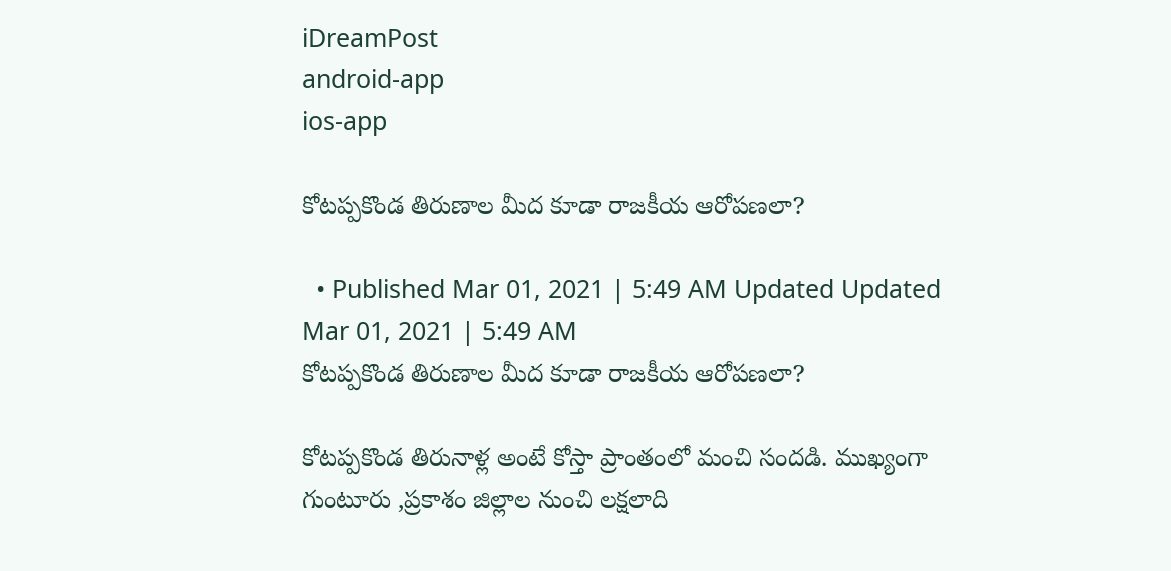iDreamPost
android-app
ios-app

కోటప్పకొండ తిరుణాల మీద కూడా రాజకీయ ఆరోపణలా?

  • Published Mar 01, 2021 | 5:49 AM Updated Updated Mar 01, 2021 | 5:49 AM
కోటప్పకొండ తిరుణాల మీద కూడా రాజకీయ ఆరోపణలా?

కోటప్పకొండ తిరునాళ్ల అంటే కోస్తా ప్రాంతంలో మంచి సందడి. ముఖ్యంగా గుంటూరు ,ప్రకాశం జిల్లాల నుంచి లక్షలాది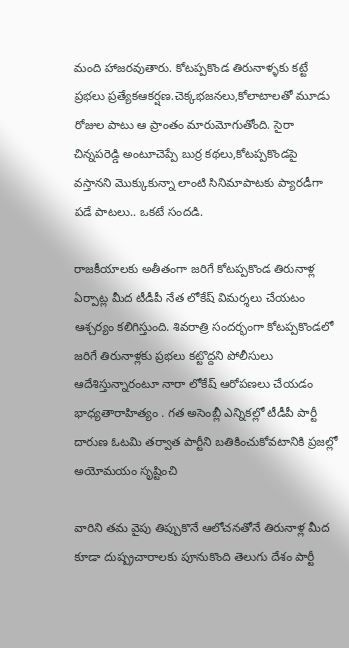మంది హాజరవుతారు. కోటప్పకొండ తిరునాళ్ళకు కట్టే ప్రభలు ప్రత్యేకఆకర్షణ.చెక్కభజనలు,కోలాటాలతో మూడు రోజుల పాటు ఆ ప్రాంతం మారుమోగుతోంది. సైరా చిన్నపరెడ్డి అంటూచెప్పే బుర్ర కథలు,కోటప్పకొండపై వస్తానని మొక్కుకున్నా లాంటి సినిమాపాటకు ప్యారడీగా పడే పాటలు.. ఒకటే సందడి.

రాజకీయాలకు అతీతంగా జరిగే కోటప్పకొండ తిరునాళ్ల ఏర్పాట్ల మీద టీడీపీ నేత లోకేష్ విమర్శలు చేయటం ఆశ్చర్యం కలిగిస్తుంది. శివరాత్రి సందర్భంగా కోటప్పకొండలో జరిగే తిరునాళ్లకు ప్రభలు కట్టొద్దని పోలీసులు ఆదేశిస్తున్నారంటూ నారా లోకేష్ ఆరోపణలు చేయడం భాధ్యతారాహిత్యం . గత అసెంబ్లీ ఎన్నికల్లో టీడీపీ పార్టీ దారుణ ఓటమి తర్వాత పార్టీని బతికించుకోవటానికి ప్రజల్లో అయోమయం సృష్టించి

వారిని తమ వైపు తిప్పుకొనే ఆలోచనతోనే తిరునాళ్ల మీద కూడా దుష్ప్రచారాలకు పూనుకొంది తెలుగు దేశం పార్టీ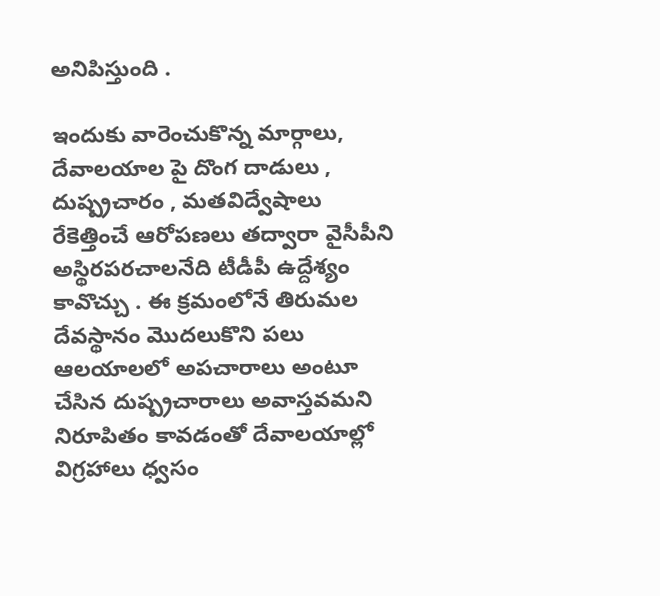అనిపిస్తుంది .

ఇందుకు వారెంచుకొన్న మార్గాలు, దేవాలయాల పై దొంగ దాడులు , దుష్ప్రచారం , మతవిద్వేషాలు రేకెత్తించే ఆరోపణలు తద్వారా వైసీపీని అస్థిరపరచాలనేది టీడీపీ ఉద్దేశ్యం కావొచ్చు . ఈ క్రమంలోనే తిరుమల దేవస్థానం మొదలుకొని పలు ఆలయాలలో అపచారాలు అంటూ చేసిన దుష్ప్రచారాలు అవాస్తవమని నిరూపితం కావడంతో దేవాలయాల్లో విగ్రహాలు ధ్వసం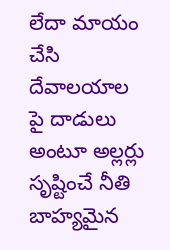లేదా మాయం చేసి దేవాలయాల పై దాడులు అంటూ అల్లర్లు సృష్టించే నీతి బాహ్యమైన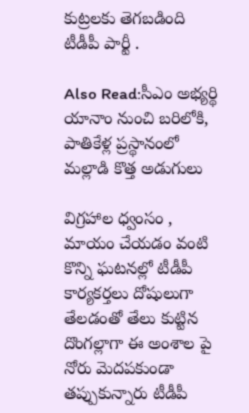కుట్రలకు తెగబడింది టీడీపీ పార్టీ .

Also Read:సీఎం అభ్యర్థి యానాం నుంచి బరిలోకి, పాతికేళ్ల ప్రస్థానంలో మల్లాడి కొత్త అడుగులు

విగ్రహాల ధ్వంసం , మాయం చేయడం వంటి కొన్ని ఘటనల్లో టీడీపీ కార్యకర్తలు దోషులుగా తేలడంతో తేలు కుట్టిన దొంగల్లాగా ఈ అంశాల పై నోరు మెదపకుండా తప్పుకున్నారు టీడీపీ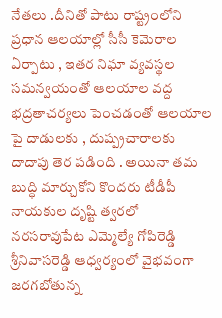నేతలు .దీనితో పాటు రాష్ట్రంలోని ప్రధాన ఆలయాల్లో సీసీ కెమెరాల ఏర్పాటు , ఇతర నిఘా వ్యవస్థల సమన్వయంతో ఆలయాల వద్ద భద్రతాచర్యలు పెంచడంతో ఆలయాల పై దాడులకు , దుష్ప్రచారాలకు దాదాపు తెర పడింది . అయినా తమ బుద్ధి మార్చుకోని కొందరు టీడీపీ నాయకుల దృష్టి త్వరలో నరసరావుపేట ఎమ్మెల్యే గోపిరెడ్డి శ్రీనివాసరెడ్డి ఆధ్వర్యంలో వైభవంగా జరగబోతున్న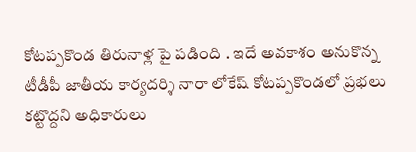కోటప్పకొండ తిరునాళ్ల పై పడింది . ఇదే అవకాశం అనుకొన్న టీడీపీ జాతీయ కార్యదర్శి నారా లోకేష్ కోటప్పకొండలో ప్రభలు కట్టొద్దని అధికారులు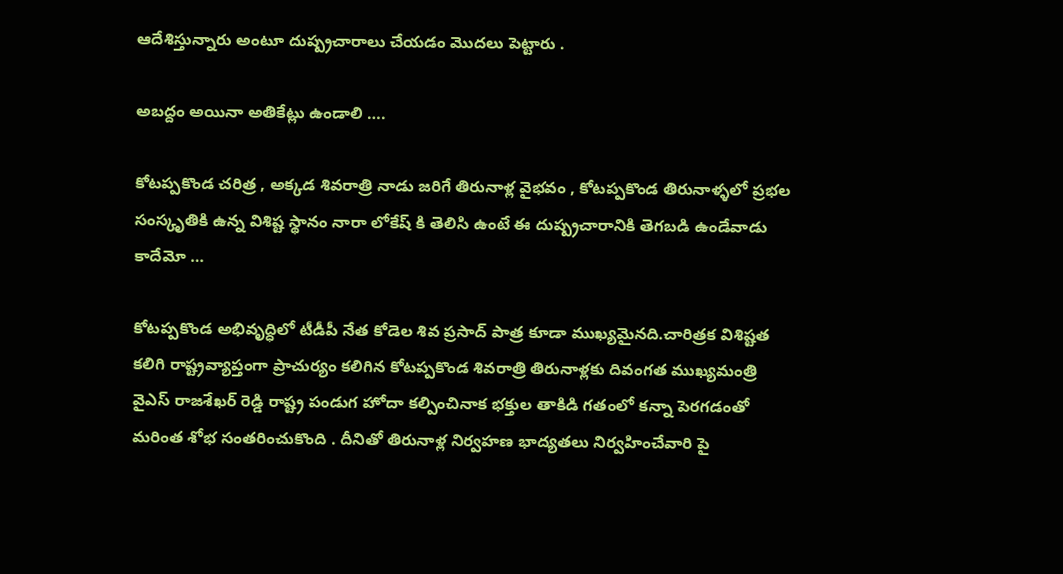ఆదేశిస్తున్నారు అంటూ దుష్ప్రచారాలు చేయడం మొదలు పెట్టారు .

అబద్దం అయినా అతికేట్లు ఉండాలి ….

కోటప్పకొండ చరిత్ర , అక్కడ శివరాత్రి నాడు జరిగే తిరునాళ్ల వైభవం , కోటప్పకొండ తిరునాళ్ళలో ప్రభల సంస్కృతికి ఉన్న విశిష్ట స్థానం నారా లోకేష్ కి తెలిసి ఉంటే ఈ దుష్ప్రచారానికి తెగబడి ఉండేవాడు కాదేమో …

కోటప్పకొండ అభివృద్ధిలో టీడీపీ నేత కోడెల శివ ప్రసాద్ పాత్ర కూడా ముఖ్యమైనది.చారిత్రక విశిష్టత కలిగి రాష్ట్రవ్యాప్తంగా ప్రాచుర్యం కలిగిన కోటప్పకొండ శివరాత్రి తిరునాళ్లకు దివంగత ముఖ్యమంత్రి వైఎస్ రాజశేఖర్ రెడ్డి రాష్ట్ర పండుగ హోదా కల్పించినాక భక్తుల తాకిడి గతంలో కన్నా పెరగడంతో మరింత శోభ సంతరించుకొంది . దీనితో తిరునాళ్ల నిర్వహణ భాద్యతలు నిర్వహించేవారి పై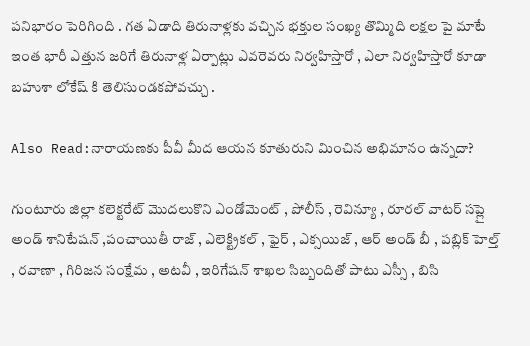పనిభారం పెరిగింది . గత ఏడాది తిరునాళ్లకు వచ్చిన భక్తుల సంఖ్య తొమ్మిది లక్షల పై మాటే ఇంత భారీ ఎత్తున జరిగే తిరునాళ్ల ఏర్పాట్లు ఎవరెవరు నిర్వహిస్తారో , ఎలా నిర్వహిస్తారో కూడా బహుశా లోకేష్ కి తెలిసుండకపోవచ్చు .

Also Read:నారాయ‌ణ‌కు పీవీ మీద ఆయన కూతురుని మించిన అభిమానం ఉన్నదా?

గుంటూరు జిల్లా కలెక్టరేట్ మొదలుకొని ఎండోమెంట్ , పోలీస్ , రెవిన్యూ , రూరల్ వాటర్ సప్లై అండ్ శానిటేషన్ ,పంచాయితీ రాజ్ , ఎలెక్ట్రికల్ , ఫైర్ , ఎక్సయిజ్ , ఆర్ అండ్ బీ , పబ్లిక్ హెల్త్ , రవాణా , గిరిజన సంక్షేమ , అటవీ , ఇరిగేషన్ శాఖల సిబ్బందితో పాటు ఎస్సీ , బిసి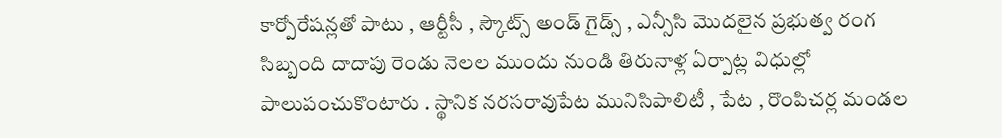కార్పోరేషన్లతో పాటు , ఆర్టీసీ , స్కౌట్స్ అండ్ గైడ్స్ , ఎన్సీసి మొదలైన ప్రభుత్వ రంగ సిబ్బంది దాదాపు రెండు నెలల ముందు నుండి తిరునాళ్ల ఏర్పాట్ల విధుల్లో పాలుపంచుకొంటారు . స్థానిక నరసరావుపేట మునిసిపాలిటీ , పేట , రొంపిచర్ల మండల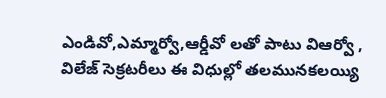ఎండివో,ఎమ్మార్వో,ఆర్డీవో లతో పాటు విఆర్వో , విలేజ్ సెక్రటరీలు ఈ విధుల్లో తలమునకలయ్యి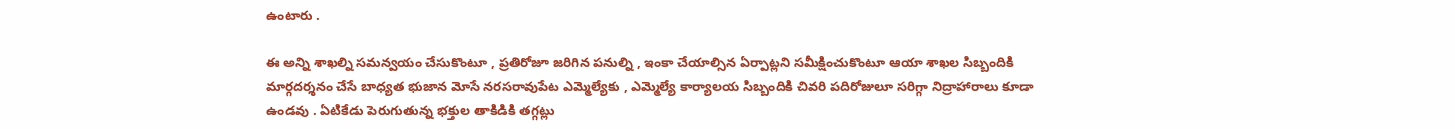ఉంటారు .

ఈ అన్ని శాఖల్ని సమన్వయం చేసుకొంటూ , ప్రతిరోజూ జరిగిన పనుల్ని , ఇంకా చేయాల్సిన ఏర్పాట్లని సమీక్షించుకొంటూ ఆయా శాఖల సిబ్బందికి మార్గదర్శనం చేసే బాధ్యత భుజాన మోసే నరసరావుపేట ఎమ్మెల్యేకు , ఎమ్మెల్యే కార్యాలయ సిబ్బందికి చివరి పదిరోజులూ సరిగ్గా నిద్రాహారాలు కూడా ఉండవు . ఏటికేడు పెరుగుతున్న భక్తుల తాకిడికి తగ్గట్లు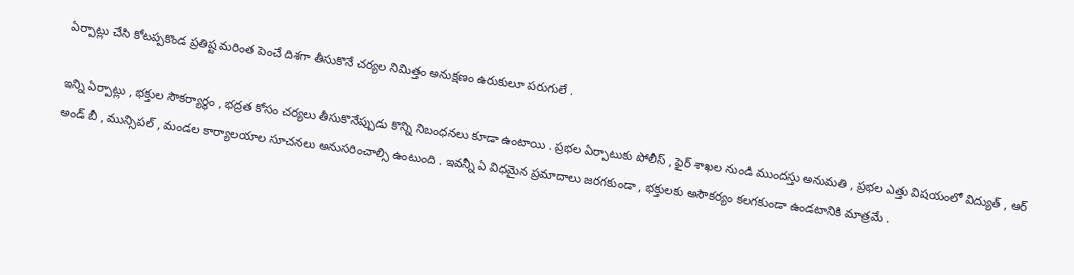ఏర్పాట్లు చేసి కోటప్పకొండ ప్రతిష్ట మరింత పెంచే దిశగా తీసుకొనే చర్యల నిమిత్తం అనుక్షణం ఉరుకులూ పరుగులే .

ఇన్ని ఏర్పాట్లు , భక్తుల సౌకర్యార్థం , భద్రత కోసం చర్యలు తీసుకొనేప్పుడు కొన్ని నిబంధనలు కూడా ఉంటాయి . ప్రభల ఏర్పాటుకు పోలీస్ , ఫైర్ శాఖల నుండి ముందస్తు అనుమతి , ప్రభల ఎత్తు విషయంలో విద్యుత్ , ఆర్ అండ్ బీ , మున్సిపల్ , మండల కార్యాలయాల సూచనలు అనుసరించాల్సి ఉంటుంది . ఇవన్నీ ఏ విధమైన ప్రమాదాలు జరగకుండా , భక్తులకు అసౌకర్యం కలగకుండా ఉండటానికి మాత్రమే .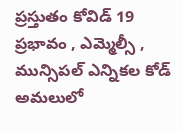ప్రస్తుతం కోవిడ్ 19 ప్రభావం , ఎమ్మెల్సీ , మున్సిపల్ ఎన్నికల కోడ్ అమలులో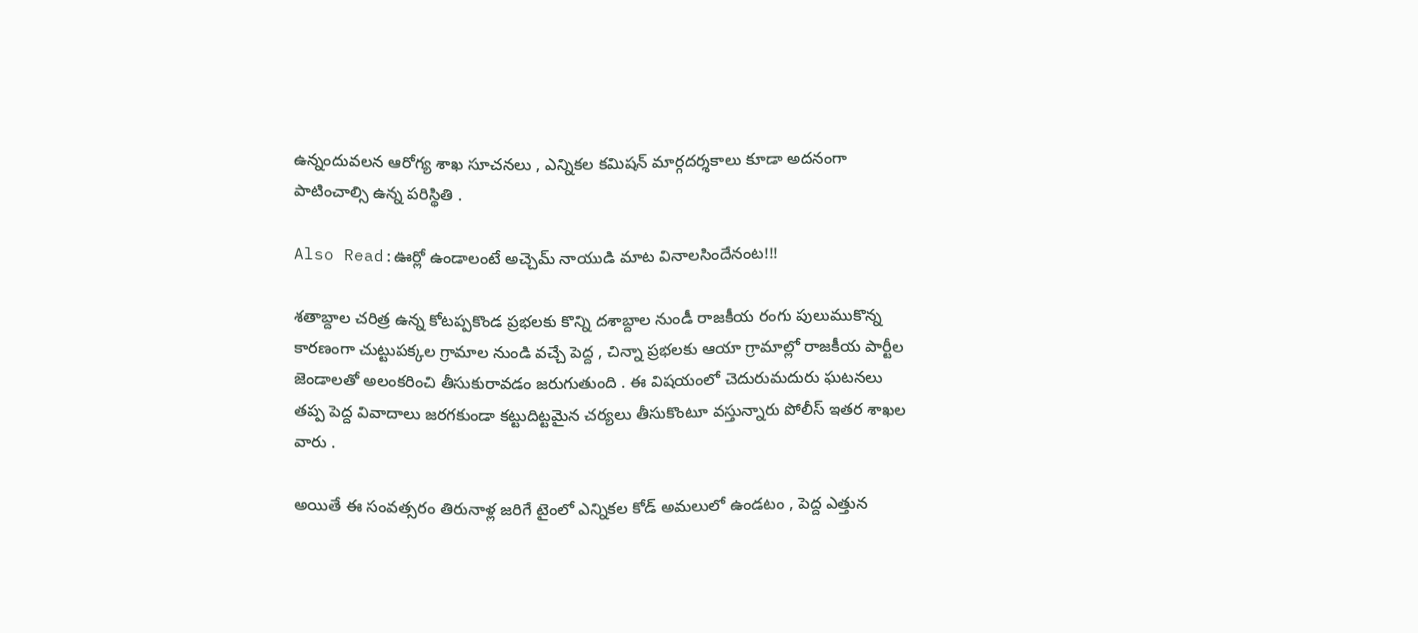ఉన్నందువలన ఆరోగ్య శాఖ సూచనలు , ఎన్నికల కమిషన్ మార్గదర్శకాలు కూడా అదనంగా పాటించాల్సి ఉన్న పరిస్థితి .

Also Read:ఊర్లో ఉండాలంటే అచ్చెమ్ నాయుడి మాట వినాలసిందేనంట!!!

శతాబ్దాల చరిత్ర ఉన్న కోటప్పకొండ ప్రభలకు కొన్ని దశాబ్దాల నుండీ రాజకీయ రంగు పులుముకొన్న కారణంగా చుట్టుపక్కల గ్రామాల నుండి వచ్చే పెద్ద , చిన్నా ప్రభలకు ఆయా గ్రామాల్లో రాజకీయ పార్టీల జెండాలతో అలంకరించి తీసుకురావడం జరుగుతుంది . ఈ విషయంలో చెదురుమదురు ఘటనలు తప్ప పెద్ద వివాదాలు జరగకుండా కట్టుదిట్టమైన చర్యలు తీసుకొంటూ వస్తున్నారు పోలీస్ ఇతర శాఖల వారు .

అయితే ఈ సంవత్సరం తిరునాళ్ల జరిగే టైంలో ఎన్నికల కోడ్ అమలులో ఉండటం , పెద్ద ఎత్తున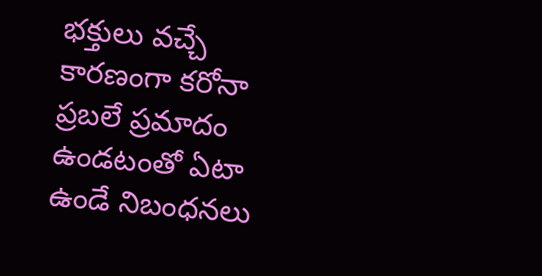భక్తులు వచ్చే కారణంగా కరోనా ప్రబలే ప్రమాదం ఉండటంతో ఏటా ఉండే నిబంధనలు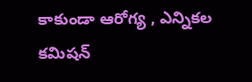కాకుండా ఆరోగ్య , ఎన్నికల కమిషన్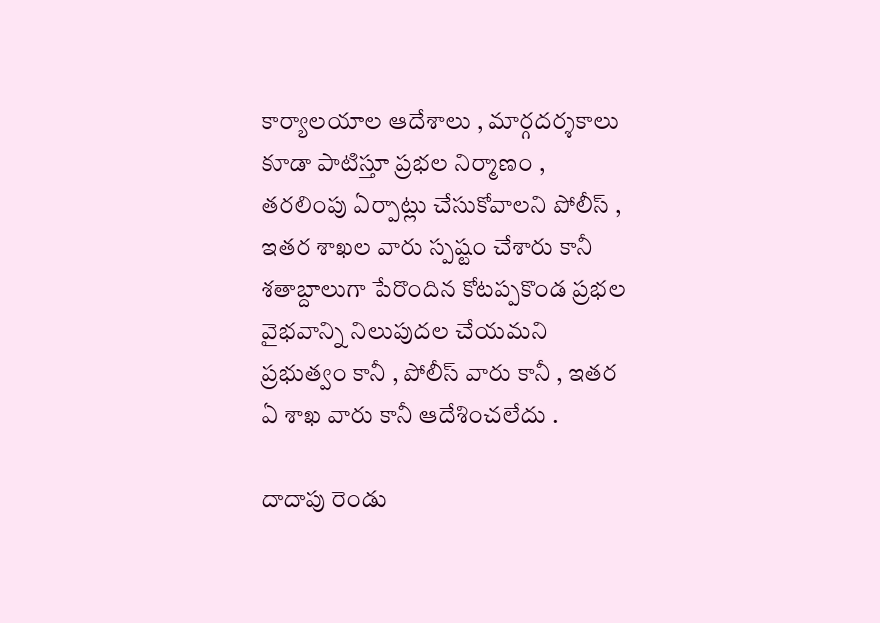కార్యాలయాల ఆదేశాలు , మార్గదర్శకాలు కూడా పాటిస్తూ ప్రభల నిర్మాణం , తరలింపు ఏర్పాట్లు చేసుకోవాలని పోలీస్ , ఇతర శాఖల వారు స్పష్టం చేశారు కానీ శతాబ్దాలుగా పేరొందిన కోటప్పకొండ ప్రభల వైభవాన్ని నిలుపుదల చేయమని ప్రభుత్వం కానీ , పోలీస్ వారు కానీ , ఇతర ఏ శాఖ వారు కానీ ఆదేశించలేదు .

దాదాపు రెండు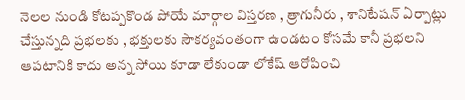నెలల నుండి కోటప్పకొండ పోయే మార్గాల విస్తరణ , త్రాగునీరు , శానిటేషన్ ఏర్పాట్లు చేస్తున్నది ప్రభలకు , భక్తులకు సౌకర్యవంతంగా ఉండటం కోసమే కానీ ప్రభలని ఆపటానికి కాదు అన్న సోయి కూడా లేకుండా లోకేష్ ఆరోపించి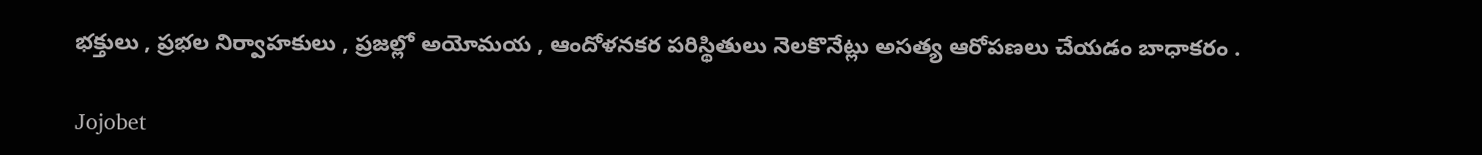భక్తులు , ప్రభల నిర్వాహకులు , ప్రజల్లో అయోమయ , ఆందోళనకర పరిస్థితులు నెలకొనేట్లు అసత్య ఆరోపణలు చేయడం బాధాకరం .

Jojobet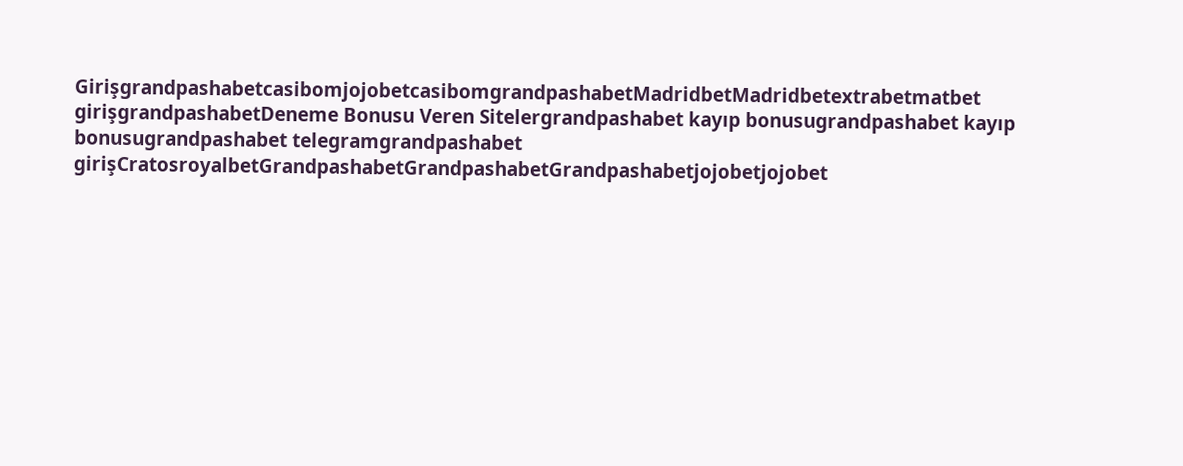GirişgrandpashabetcasibomjojobetcasibomgrandpashabetMadridbetMadridbetextrabetmatbet girişgrandpashabetDeneme Bonusu Veren Sitelergrandpashabet kayıp bonusugrandpashabet kayıp bonusugrandpashabet telegramgrandpashabet girişCratosroyalbetGrandpashabetGrandpashabetGrandpashabetjojobetjojobet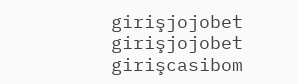girişjojobet girişjojobet girişcasibom